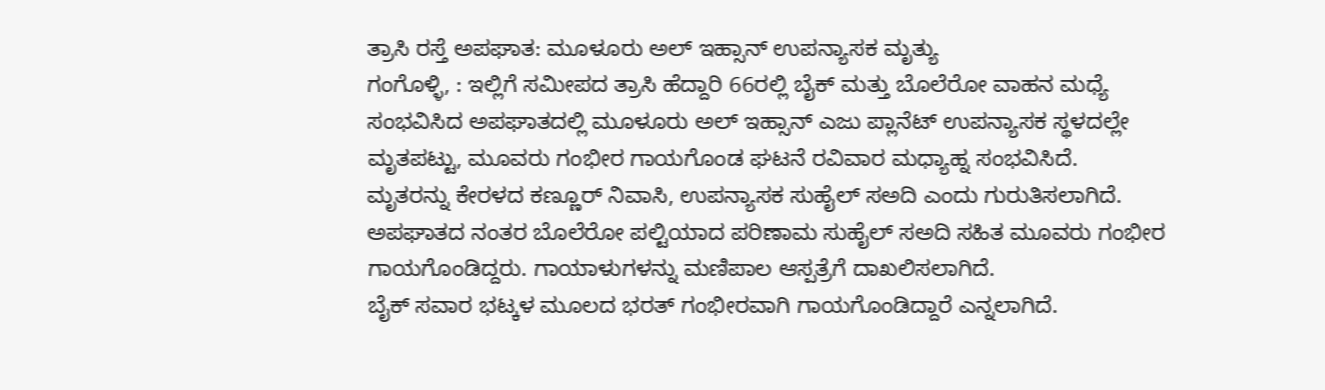ತ್ರಾಸಿ ರಸ್ತೆ ಅಪಘಾತ: ಮೂಳೂರು ಅಲ್ ಇಹ್ಸಾನ್ ಉಪನ್ಯಾಸಕ ಮೃತ್ಯು
ಗಂಗೊಳ್ಳಿ, : ಇಲ್ಲಿಗೆ ಸಮೀಪದ ತ್ರಾಸಿ ಹೆದ್ದಾರಿ 66ರಲ್ಲಿ ಬೈಕ್ ಮತ್ತು ಬೊಲೆರೋ ವಾಹನ ಮಧ್ಯೆ ಸಂಭವಿಸಿದ ಅಪಘಾತದಲ್ಲಿ ಮೂಳೂರು ಅಲ್ ಇಹ್ಸಾನ್ ಎಜು ಪ್ಲಾನೆಟ್ ಉಪನ್ಯಾಸಕ ಸ್ಥಳದಲ್ಲೇ ಮೃತಪಟ್ಟು, ಮೂವರು ಗಂಭೀರ ಗಾಯಗೊಂಡ ಘಟನೆ ರವಿವಾರ ಮಧ್ಯಾಹ್ನ ಸಂಭವಿಸಿದೆ.
ಮೃತರನ್ನು ಕೇರಳದ ಕಣ್ಣೂರ್ ನಿವಾಸಿ, ಉಪನ್ಯಾಸಕ ಸುಹೈಲ್ ಸಅದಿ ಎಂದು ಗುರುತಿಸಲಾಗಿದೆ. ಅಪಘಾತದ ನಂತರ ಬೊಲೆರೋ ಪಲ್ಟಿಯಾದ ಪರಿಣಾಮ ಸುಹೈಲ್ ಸಅದಿ ಸಹಿತ ಮೂವರು ಗಂಭೀರ ಗಾಯಗೊಂಡಿದ್ದರು. ಗಾಯಾಳುಗಳನ್ನು ಮಣಿಪಾಲ ಆಸ್ಪತ್ರೆಗೆ ದಾಖಲಿಸಲಾಗಿದೆ.
ಬೈಕ್ ಸವಾರ ಭಟ್ಕಳ ಮೂಲದ ಭರತ್ ಗಂಭೀರವಾಗಿ ಗಾಯಗೊಂಡಿದ್ದಾರೆ ಎನ್ನಲಾಗಿದೆ.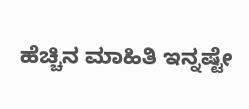ಹೆಚ್ಚಿನ ಮಾಹಿತಿ ಇನ್ನಷ್ಟೇ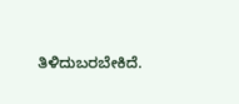ತಿಳಿದುಬರಬೇಕಿದೆ.